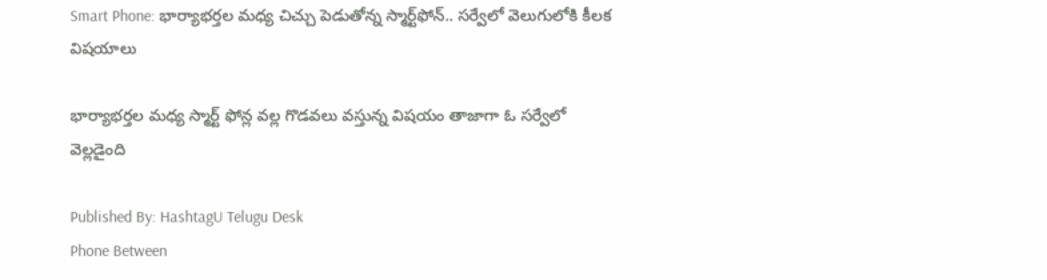Smart Phone: భార్యాభర్తల మధ్య చిచ్చు పెడుతోన్న స్మార్ట్‌ఫోన్.. సర్వేలో వెలుగులోకి కీలక విషయాలు

భార్యాభర్తల మధ్య స్మార్ట్ ఫోన్ల వల్ల గొడవలు వస్తున్న విషయం తాజాగా ఓ సర్వేలో వెల్లడైంది

Published By: HashtagU Telugu Desk
Phone Between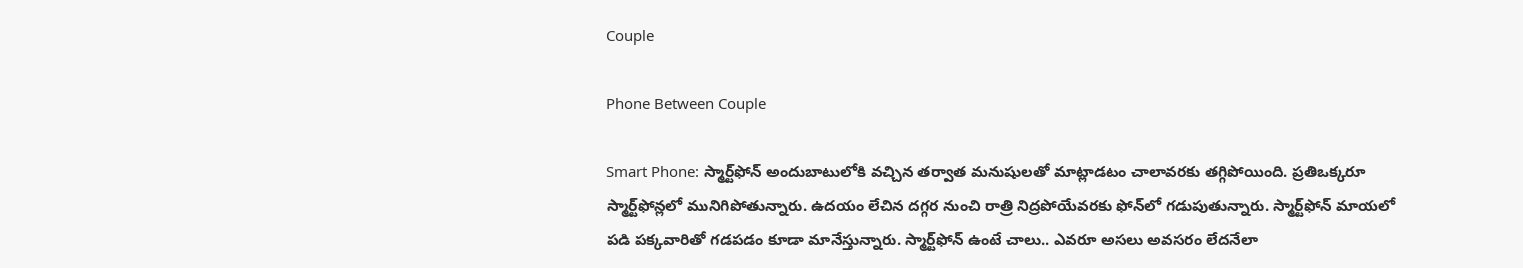Couple

Phone Between Couple

Smart Phone: స్మార్ట్‌ఫోన్ అందుబాటులోకి వచ్చిన తర్వాత మనుషులతో మాట్లాడటం చాలావరకు తగ్గిపోయింది. ప్రతిఒక్కరూ స్మార్ట్‌ఫోన్లలో మునిగిపోతున్నారు. ఉదయం లేచిన దగ్గర నుంచి రాత్రి నిద్రపోయేవరకు ఫోన్‌లో గడుపుతున్నారు. స్మార్ట్‌ఫోన్ మాయలో పడి పక్కవారితో గడపడం కూడా మానేస్తున్నారు. స్మార్ట్‌ఫోన్ ఉంటే చాలు.. ఎవరూ అసలు అవసరం లేదనేలా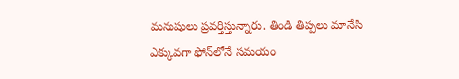మనుషులు ప్రవర్తిస్తున్నారు. తిండి తిప్పలు మానేసి ఎక్కువగా ఫోన్‌లోనే సమయం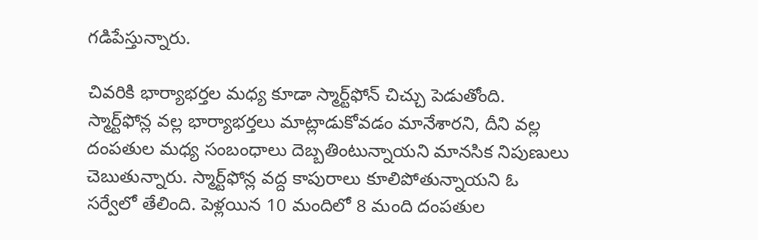గడిపేస్తున్నారు.

చివరికి భార్యాభర్తల మధ్య కూడా స్మార్ట్‌ఫోన్ చిచ్చు పెడుతోంది. స్మార్ట్‌ఫోన్ల వల్ల భార్యాభర్తలు మాట్లాడుకోవడం మానేశారని, దీని వల్ల దంపతుల మధ్య సంబంధాలు దెబ్బతింటున్నాయని మానసిక నిపుణులు చెబుతున్నారు. స్మార్ట్‌ఫోన్ల వద్ద కాపురాలు కూలిపోతున్నాయని ఓ సర్వేలో తేలింది. పెళ్లయిన 10 మందిలో 8 మంది దంపతుల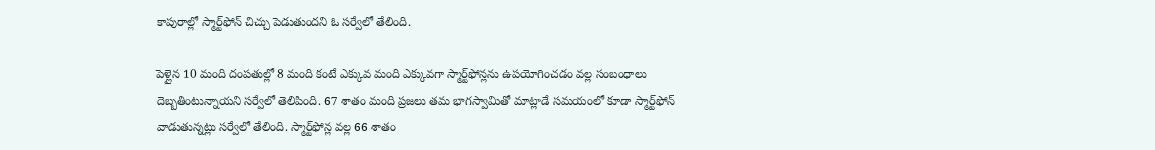కాపురాల్లో స్మార్ట్‌ఫోన్ చిచ్చు పెడుతుందని ఓ సర్వేలో తేలింది.

పెళ్లైన 10 మంది దంపతుల్లో 8 మంది కంటే ఎక్కువ మంది ఎక్కువగా స్మార్ట్‌ఫోన్లను ఉపయోగించడం వల్ల సంబంధాలు దెబ్బతింటున్నాయని సర్వేలో తెలిపింది. 67 శాతం మంది ప్రజలు తమ భాగస్వామితో మాట్లాడే సమయంలో కూడా స్మార్ట్‌ఫోన్ వాడుతున్నట్లు సర్వేలో తేలింది. స్మార్ట్‌ఫోన్ల వల్ల 66 శాతం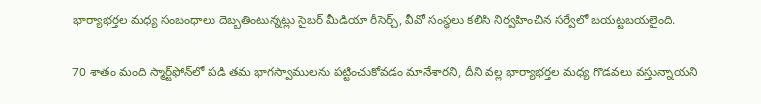భార్యాభర్తల మధ్య సంబంధాలు దెబ్బతింటున్నట్లు సైబర్ మీడియా రీసెర్చ్, వీవో సంస్ధలు కలిసి నిర్వహించిన సర్వేలో బయట్టబయలైంది.

70 శాతం మంది స్మార్ట్‌ఫోన్‌లో పడి తమ భాగస్వాములను పట్టించుకోవడం మానేశారని, దీని వల్ల భార్యాభర్తల మధ్య గొడవలు వస్తున్నాయని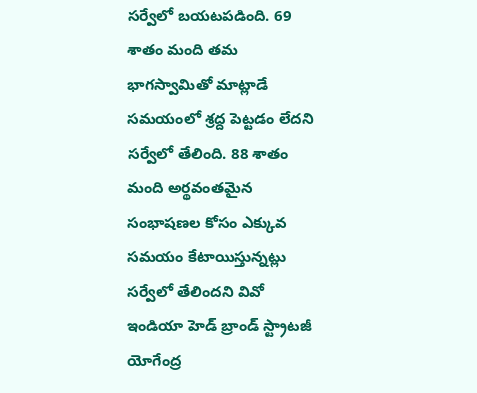సర్వేలో బయటపడింది. 69 శాతం మంది తమ భాగస్వామితో మాట్లాడే సమయంలో శ్రద్ద పెట్టడం లేదని సర్వేలో తేలింది. 88 శాతం మంది అర్థవంతమైన సంభాషణల కోసం ఎక్కువ సమయం కేటాయిస్తున్నట్లు సర్వేలో తేలిందని వివో ఇండియా హెడ్ బ్రాండ్ స్ట్రాటజీ యోగేంద్ర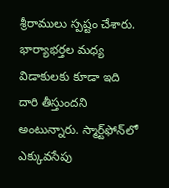శ్రీరాములు స్పష్టం చేశారు. భార్యాభర్తల మధ్య విడాకులకు కూడా ఇది దారి తీస్తుందని అంటున్నారు. స్మార్ట్‌ఫోన్‌లో ఎక్కువసేపు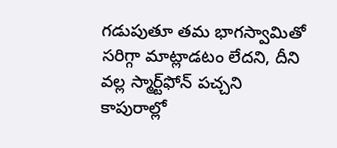గడుపుతూ తమ భాగస్వామితో సరిగ్గా మాట్లాడటం లేదని, దీని వల్ల స్మార్ట్‌ఫోన్ పచ్చని కాపురాల్లో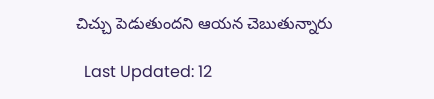చిచ్చు పెడుతుందని ఆయన చెబుతున్నారు

  Last Updated: 12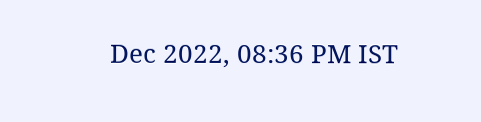Dec 2022, 08:36 PM IST